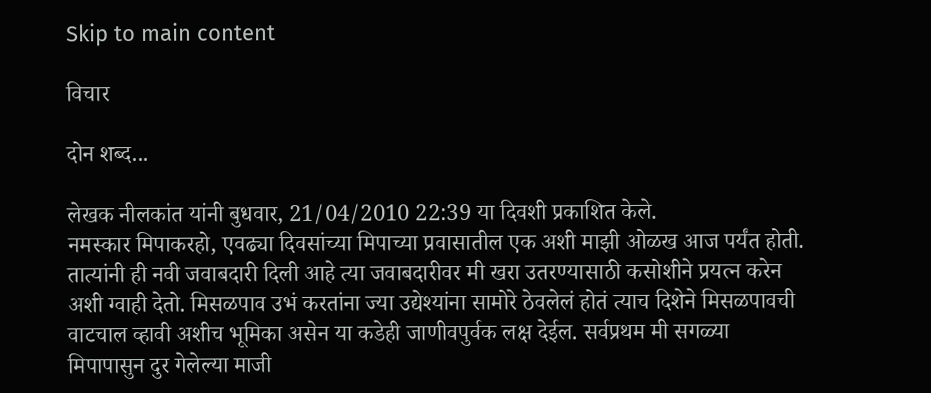Skip to main content

विचार

दोन शब्द...

लेखक नीलकांत यांनी बुधवार, 21/04/2010 22:39 या दिवशी प्रकाशित केले.
नमस्कार मिपाकरहो, एवढ्या दिवसांच्या मिपाच्या प्रवासातील एक अशी माझी ओळख आज पर्यंत होती. तात्यांनी ही नवी जवाबदारी दिली आहे त्या जवाबदारीवर मी खरा उतरण्यासाठी कसोशीने प्रयत्न करेन अशी ग्वाही देतो. मिसळपाव उभं करतांना ज्या उद्येश्यांना सामोरे ठेवलेलं होतं त्याच दिशेने मिसळपावची वाटचाल व्हावी अशीच भूमिका असेन या कडेही जाणीवपुर्वक लक्ष देईल. सर्वप्रथम मी सगळ्या मिपापासुन दुर गेलेल्या माजी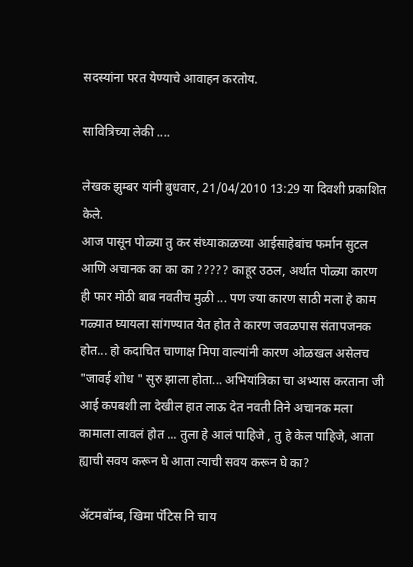सदस्यांना परत येण्याचे आवाहन करतोय.

सावित्रिच्या लेकी ....

लेखक झुम्बर यांनी बुधवार, 21/04/2010 13:29 या दिवशी प्रकाशित केले.
आज पासून पोळ्या तु कर संध्याकाळच्या आईसाहेबांच फर्मान सुटल आणि अचानक का का का ????? काहूर उठल, अर्थात पोळ्या कारण ही फार मोठी बाब नवतीच मुळी ... पण ज्या कारण साठी मला हे काम गळ्यात घ्यायला सांगण्यात येत होत ते कारण जवळपास संतापजनक होत... हो कदाचित चाणाक्ष मिपा वाल्यांनी कारण ओळखल असेलच "जावई शोध " सुरु झाला होता... अभियांत्रिका चा अभ्यास करताना जी आई कपबशी ला देखील हात लाऊ देत नवती तिने अचानक मला कामाला लावलं होत ... तुला हे आलं पाहिजे , तु हे केल पाहिजे, आता ह्याची सवय करून घे आता त्याची सवय करून घे का?

अ‍ॅटमबॉम्ब, खिमा पॅटिस नि चाय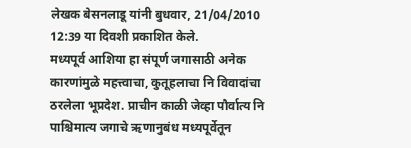लेखक बेसनलाडू यांनी बुधवार, 21/04/2010 12:39 या दिवशी प्रकाशित केले.
मध्यपूर्व आशिया हा संपूर्ण जगासाठी अनेक कारणांमुळे महत्त्वाचा, कुतूहलाचा नि विवादांचा ठरलेला भूप्रदेश. प्राचीन काळी जेव्हा पौर्वात्य नि पाश्चिमात्य जगाचे ऋणानुबंध मध्यपूर्वेतून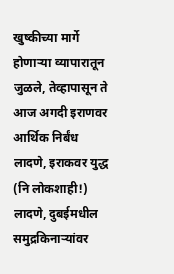खुष्कीच्या मार्गे होणार्‍या व्यापारातून जुळले, तेव्हापासून ते आज अगदी इराणवर आर्थिक निर्बंध लादणे, इराकवर युद्ध (नि लोकशाही!) लादणे, दुबईमधील समुद्रकिनार्‍यांवर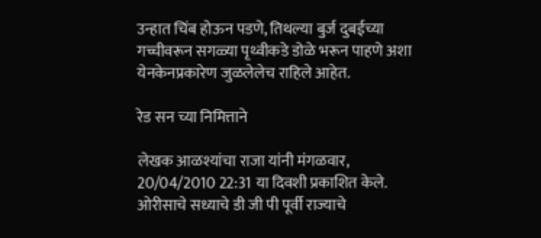उन्हात चिंब होऊन पडणे, तिथल्या बुर्ज दुबईच्या गच्चीवरून सगळ्या पृथ्वीकडे डोळे भरून पाहणे अशा येनकेनप्रकारेण जुळलेलेच राहिले आहेत.

रेड सन च्या निमित्ताने

लेखक आळश्यांचा राजा यांनी मंगळवार, 20/04/2010 22:31 या दिवशी प्रकाशित केले.
ओरीसाचे सध्याचे डी जी पी पूर्वी राज्याचे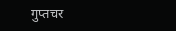गुप्तचर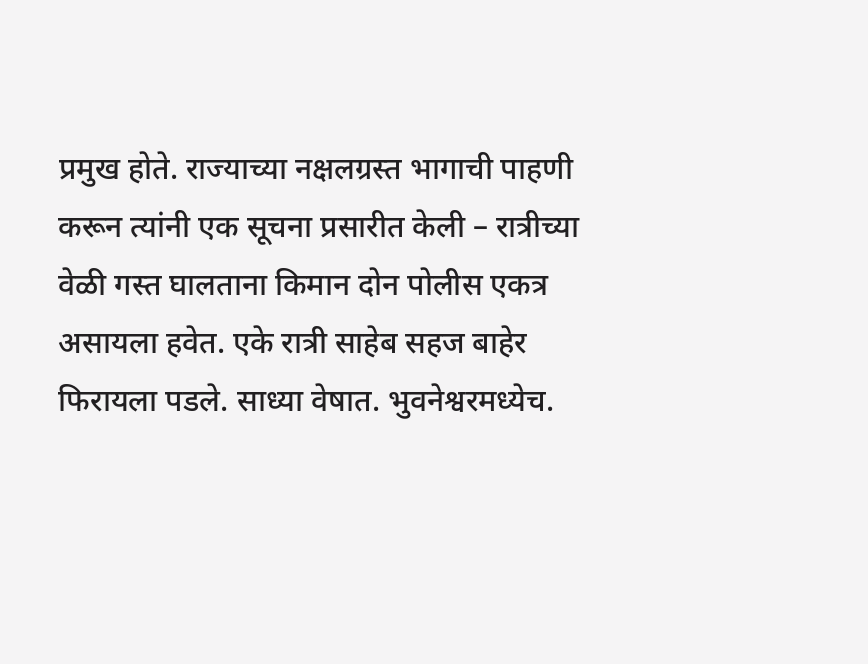प्रमुख होते. राज्याच्या नक्षलग्रस्त भागाची पाहणी करून त्यांनी एक सूचना प्रसारीत केली – रात्रीच्या वेळी गस्त घालताना किमान दोन पोलीस एकत्र असायला हवेत. एके रात्री साहेब सहज बाहेर फिरायला पडले. साध्या वेषात. भुवनेश्वरमध्येच.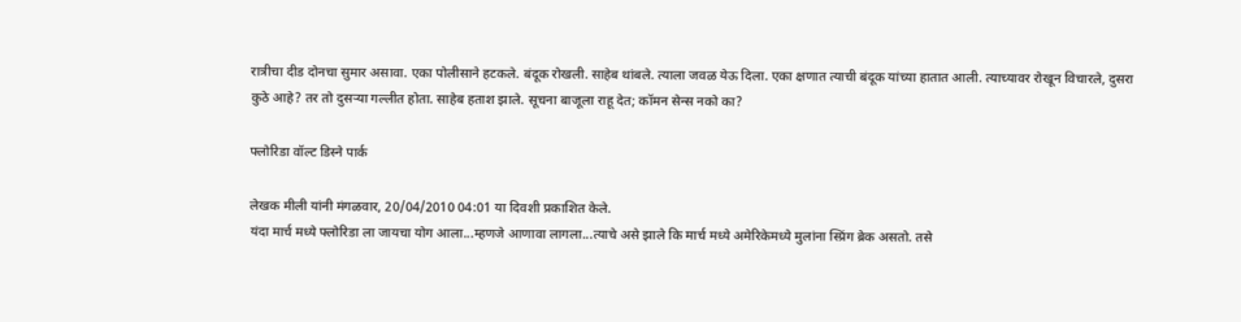रात्रीचा दीड दोनचा सुमार असावा. एका पोलीसाने हटकले. बंदूक रोखली. साहेब थांबले. त्याला जवळ येऊ दिला. एका क्षणात त्याची बंदूक यांच्या हातात आली. त्याच्यावर रोखून विचारले, दुसरा कुठे आहे? तर तो दुसऱ्या गल्लीत होता. साहेब हताश झाले. सूचना बाजूला राहू देत; कॉमन सेन्स नको का?

फ्लोरिडा वॉल्ट डिस्ने पार्क

लेखक मीली यांनी मंगळवार, 20/04/2010 04:01 या दिवशी प्रकाशित केले.
यंदा मार्च मध्ये फ्लोरिडा ला जायचा योग आला...म्हणजे आणावा लागला...त्याचे असे झाले कि मार्च मध्ये अमेरिकेमध्ये मुलांना स्प्रिंग ब्रेक असतो. तसे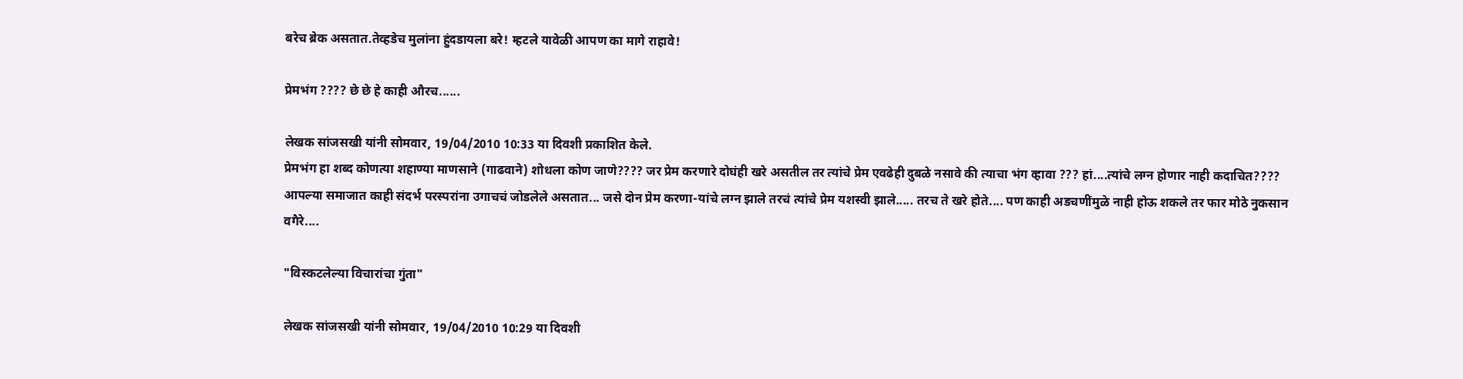बरेच ब्रेक असतात.तेव्हडेच मुलांना हुंदडायला बरे! म्हटले यावेळी आपण का मागे राहावे!

प्रेमभंग ???? छे छे हे काही औरच......

लेखक सांजसखी यांनी सोमवार, 19/04/2010 10:33 या दिवशी प्रकाशित केले.
प्रेमभंग हा शब्द कोणत्या शहाण्या माणसाने (गाढवाने) शोधला कोण जाणे???? जर प्रेम करणारे दोघंही खरे असतील तर त्यांचे प्रेम एवढेही दुबळे नसावे की त्याचा भंग व्हावा ??? हां....त्यांचे लग्न होणार नाही कदाचित???? आपल्या समाजात काही संदर्भ परस्परांना उगाचचं जोडलेले असतात... जसे दोन प्रेम करणा-यांचे लग्न झाले तरचं त्यांचे प्रेम यशस्वी झाले..... तरच ते खरे होते.... पण काही अडचणींमुळे नाही होऊ शकले तर फार मोठे नुकसान वगैरे....

"विस्कटलेल्या विचारांचा गुंता"

लेखक सांजसखी यांनी सोमवार, 19/04/2010 10:29 या दिवशी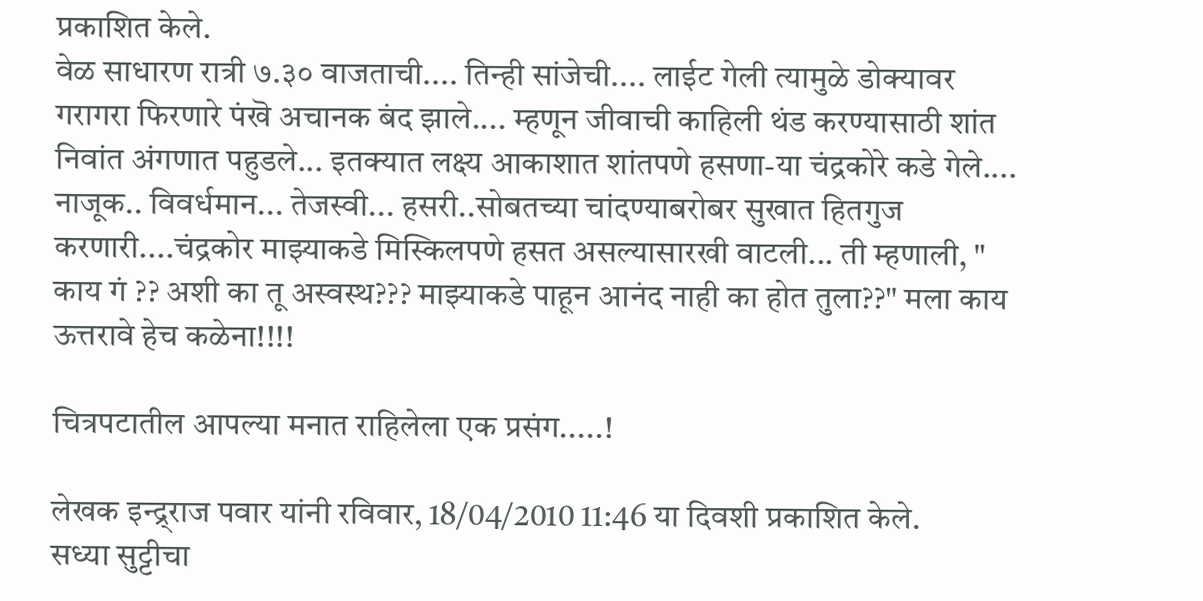प्रकाशित केले.
वेळ साधारण रात्री ७.३० वाजताची.... तिन्ही सांजेची.... लाईट गेली त्यामुळे डोक्यावर गरागरा फिरणारे पंखॆ अचानक बंद झाले.... म्हणून जीवाची काहिली थंड करण्यासाठी शांत निवांत अंगणात पहुडले... इतक्यात लक्ष्य आकाशात शांतपणे हसणा-या चंद्रकोरे कडे गेले.... नाजूक.. विवर्धमान... तेजस्वी... हसरी..सोबतच्या चांदण्याबरोबर सुखात हितगुज करणारी....चंद्रकोर माझ्याकडे मिस्किलपणे हसत असल्यासारखी वाटली... ती म्हणाली, " काय गं ?? अशी का तू अस्वस्थ??? माझ्याकडे पाहून आनंद नाही का होत तुला??" मला काय ऊत्तरावे हेच कळेना!!!!

चित्रपटातील आपल्या मनात राहिलेला एक प्रसंग.....!

लेखक इन्द्र्राज पवार यांनी रविवार, 18/04/2010 11:46 या दिवशी प्रकाशित केले.
सध्या सुट्टीचा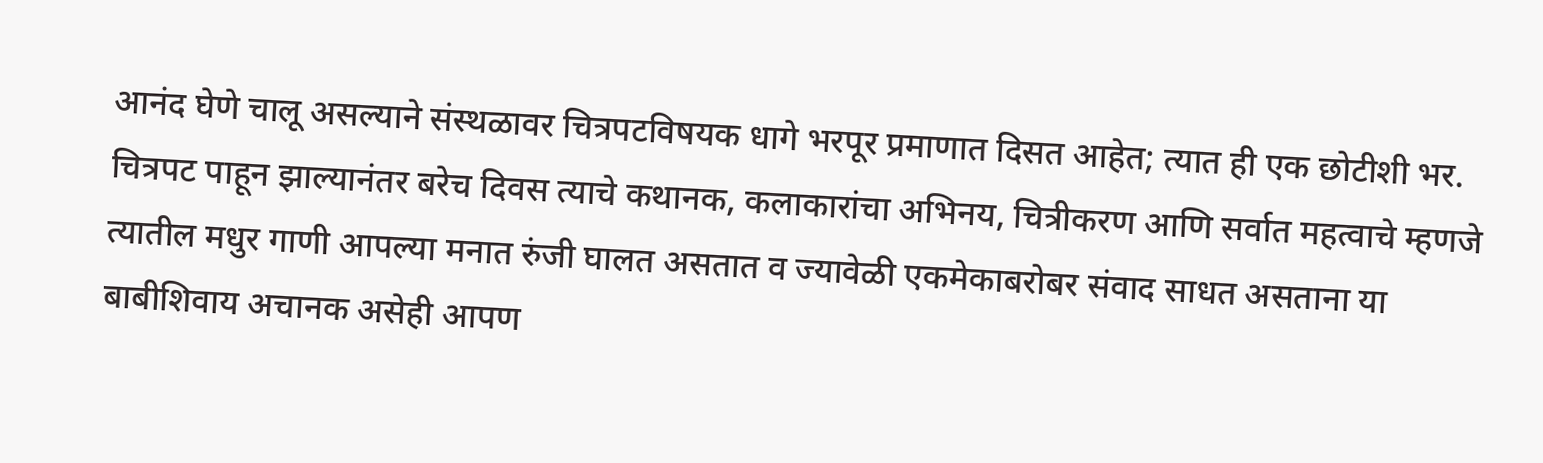आनंद घेणे चालू असल्याने संस्थळावर चित्रपटविषयक धागे भरपूर प्रमाणात दिसत आहेत; त्यात ही एक छोटीशी भर. चित्रपट पाहून झाल्यानंतर बरेच दिवस त्याचे कथानक, कलाकारांचा अभिनय, चित्रीकरण आणि सर्वात महत्वाचे म्हणजे त्यातील मधुर गाणी आपल्या मनात रुंजी घालत असतात व ज्यावेळी एकमेकाबरोबर संवाद साधत असताना या बाबीशिवाय अचानक असेही आपण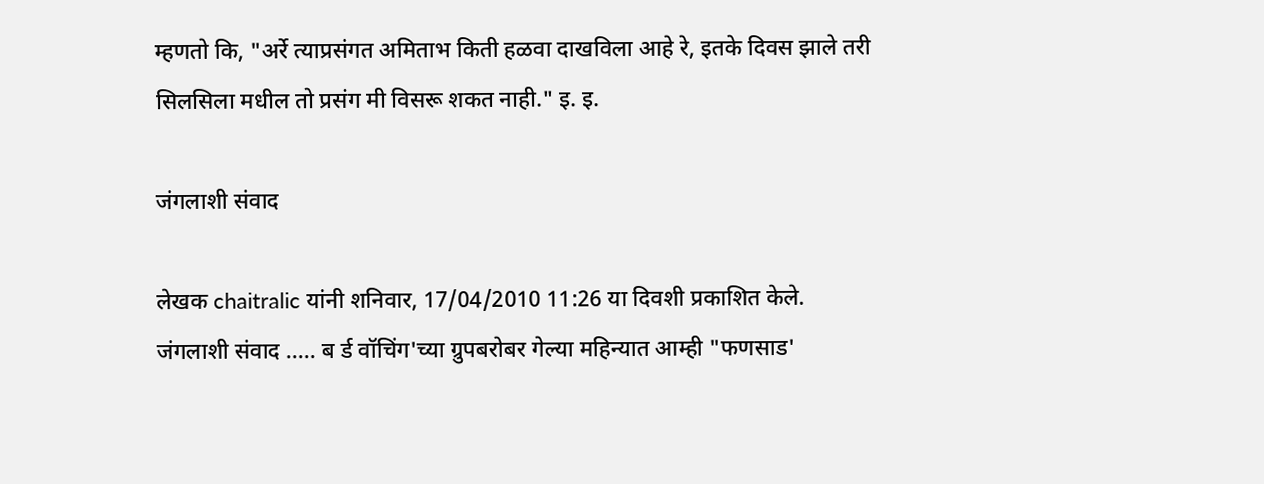म्हणतो कि, "अर्रे त्याप्रसंगत अमिताभ किती हळवा दाखविला आहे रे, इतके दिवस झाले तरी सिलसिला मधील तो प्रसंग मी विसरू शकत नाही." इ. इ.

जंगलाशी संवाद

लेखक chaitralic यांनी शनिवार, 17/04/2010 11:26 या दिवशी प्रकाशित केले.
जंगलाशी संवाद ..... ब र्ड वॉचिंग'च्या ग्रुपबरोबर गेल्या महिन्यात आम्ही "फणसाड'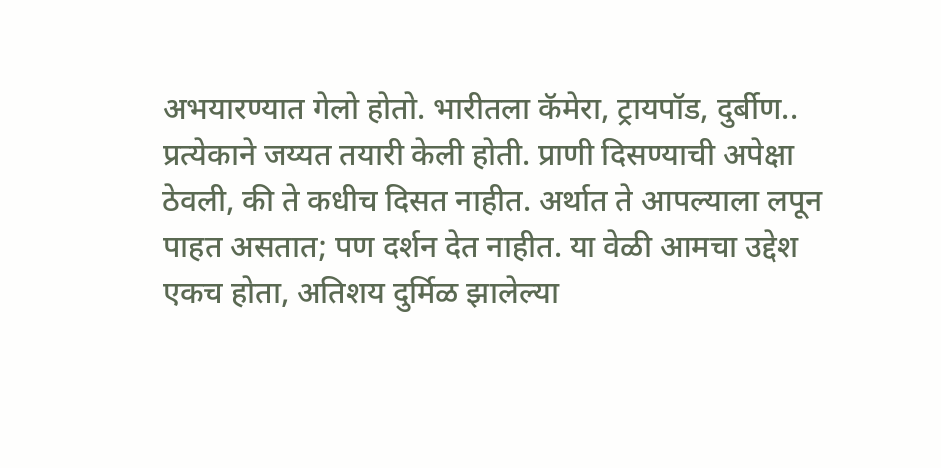अभयारण्यात गेलो होतो. भारीतला कॅमेरा, ट्रायपॉड, दुर्बीण.. प्रत्येकाने जय्यत तयारी केली होती. प्राणी दिसण्याची अपेक्षा ठेवली, की ते कधीच दिसत नाहीत. अर्थात ते आपल्याला लपून पाहत असतात; पण दर्शन देत नाहीत. या वेळी आमचा उद्देश एकच होता, अतिशय दुर्मिळ झालेल्या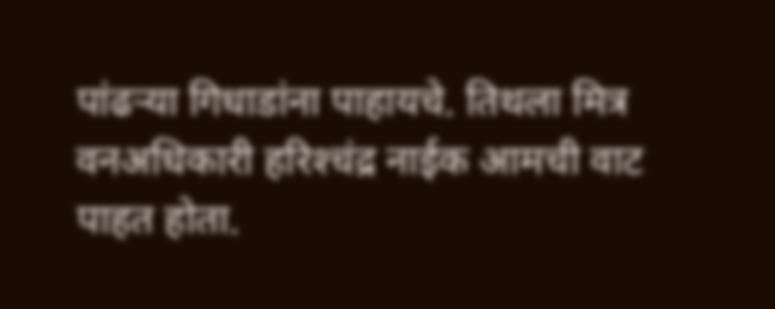पांढऱ्या गिधाडांना पाहायचे. तिथला मित्र वनअधिकारी हरिश्‍चंद्र नाईक आमची वाट पाहत होता.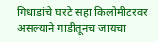गिधाडांचे घरटे सहा किलोमीटरवर असल्याने गाडीतूनच जायचा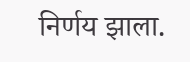निर्णय झाला.